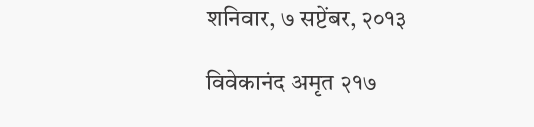शनिवार, ७ सप्टेंबर, २०१३

विवेकानंद अमृत २१७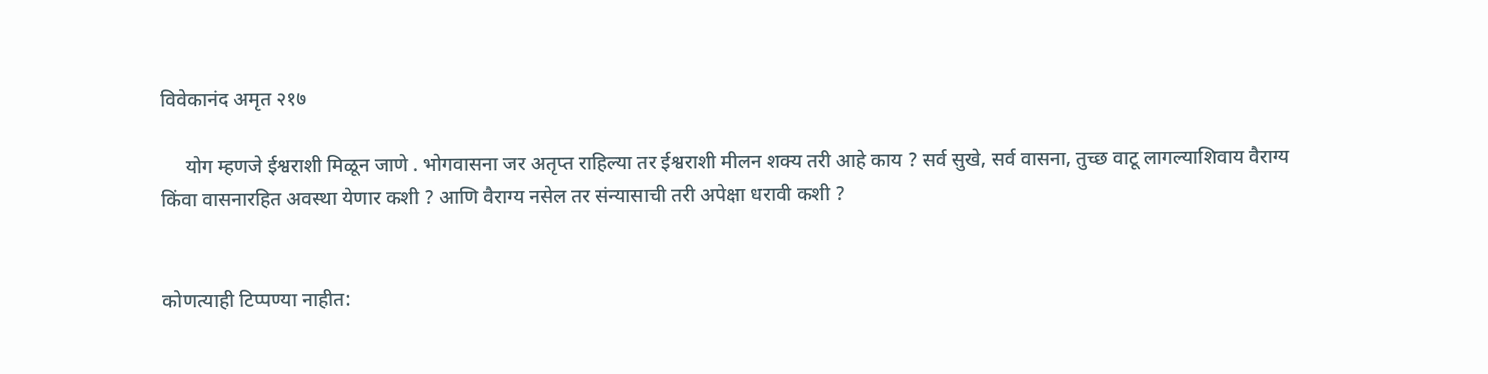विवेकानंद अमृत २१७

     योग म्हणजे ईश्वराशी मिळून जाणे . भोगवासना जर अतृप्त राहिल्या तर ईश्वराशी मीलन शक्य तरी आहे काय ? सर्व सुखे, सर्व वासना, तुच्छ वाटू लागल्याशिवाय वैराग्य किंवा वासनारहित अवस्था येणार कशी ? आणि वैराग्य नसेल तर संन्यासाची तरी अपेक्षा धरावी कशी ?


कोणत्याही टिप्पण्‍या नाहीत: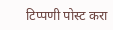टिप्पणी पोस्ट करा